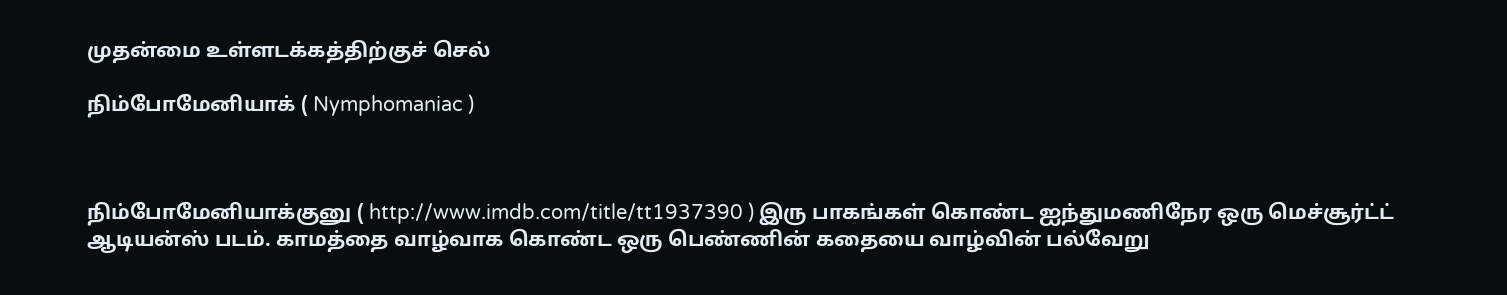முதன்மை உள்ளடக்கத்திற்குச் செல்

நிம்போமேனியாக் ( Nymphomaniac )



நிம்போமேனியாக்குனு ( http://www.imdb.com/title/tt1937390 ) இரு பாகங்கள் கொண்ட ஐந்துமணிநேர ஒரு மெச்சூர்ட்ட் ஆடியன்ஸ் படம். காமத்தை வாழ்வாக கொண்ட ஒரு பெண்ணின் கதையை வாழ்வின் பல்வேறு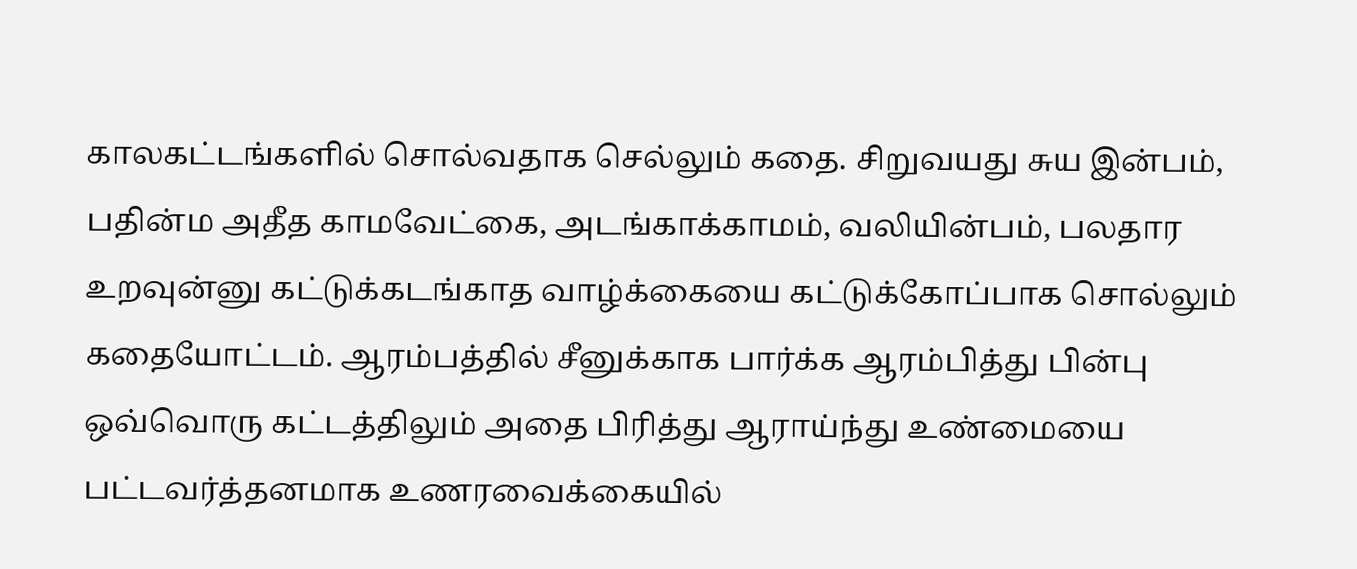காலகட்டங்களில் சொல்வதாக செல்லும் கதை. சிறுவயது சுய இன்பம், பதின்ம அதீத காமவேட்கை, அடங்காக்காமம், வலியின்பம், பலதார உறவுன்னு கட்டுக்கடங்காத வாழ்க்கையை கட்டுக்கோப்பாக சொல்லும் கதையோட்டம். ஆரம்பத்தில் சீனுக்காக பார்க்க ஆரம்பித்து பின்பு ஒவ்வொரு கட்டத்திலும் அதை பிரித்து ஆராய்ந்து உண்மையை பட்டவர்த்தனமாக உணரவைக்கையில்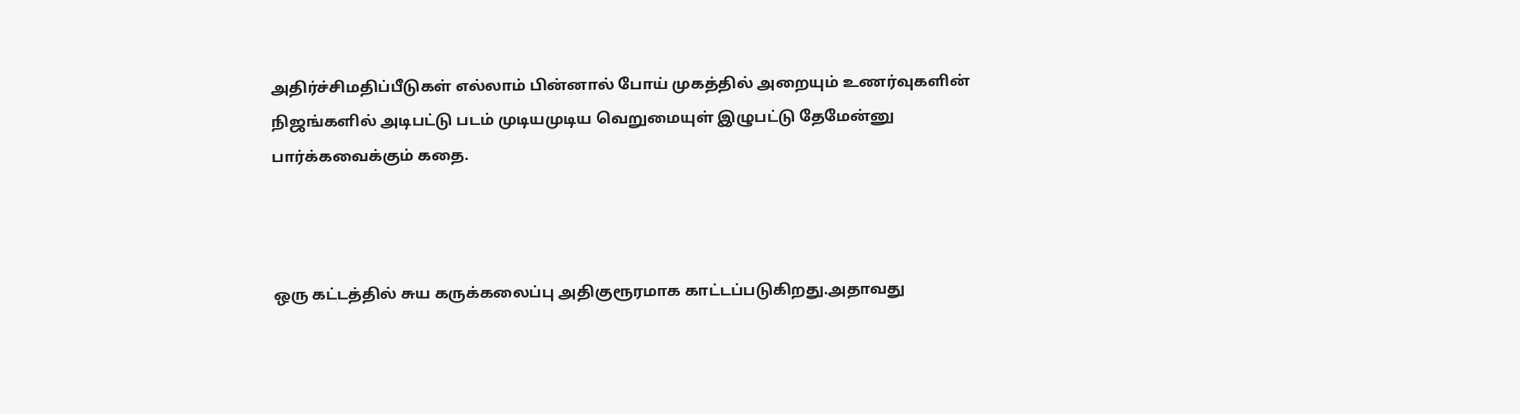அதிர்ச்சிமதிப்பீடுகள் எல்லாம் பின்னால் போய் முகத்தில் அறையும் உணர்வுகளின் நிஜங்களில் அடிபட்டு படம் முடியமுடிய வெறுமையுள் இழுபட்டு தேமேன்னு பார்க்கவைக்கும் கதை.



ஒரு கட்டத்தில் சுய கருக்கலைப்பு அதிகுரூரமாக காட்டப்படுகிறது.அதாவது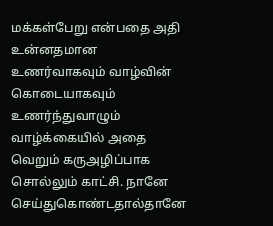மக்கள்பேறு என்பதை அதி உன்னதமான உணர்வாகவும் வாழ்வின் கொடையாகவும் உணர்ந்துவாழும் வாழ்க்கையில் அதை வெறும் கருஅழிப்பாக சொல்லும் காட்சி. நானே செய்துகொண்டதால்தானே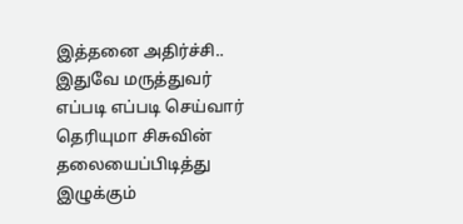இத்தனை அதிர்ச்சி.. இதுவே மருத்துவர் எப்படி எப்படி செய்வார் தெரியுமா சிசுவின் தலையைப்பிடித்து இழுக்கும்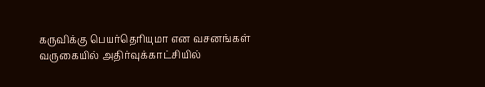கருவிக்கு பெயர்தெரியுமா என வசனங்கள் வருகையில் அதிர்வுக்காட்சியில்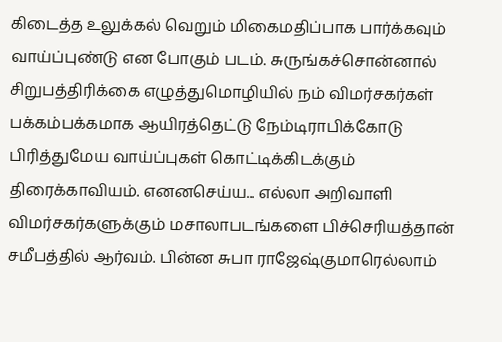கிடைத்த உலுக்கல் வெறும் மிகைமதிப்பாக பார்க்கவும் வாய்ப்புண்டு என போகும் படம். சுருங்கச்சொன்னால் சிறுபத்திரிக்கை எழுத்துமொழியில் நம் விமர்சகர்கள் பக்கம்பக்கமாக ஆயிரத்தெட்டு நேம்டிராபிக்கோடு பிரித்துமேய வாய்ப்புகள் கொட்டிக்கிடக்கும் திரைக்காவியம். எனனசெய்ய... எல்லா அறிவாளி விமர்சகர்களுக்கும் மசாலாபடங்களை பிச்செரியத்தான் சமீபத்தில் ஆர்வம். பின்ன சுபா ராஜேஷ்குமாரெல்லாம்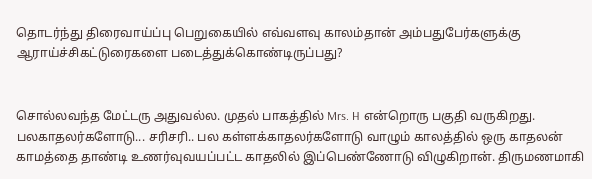தொடர்ந்து திரைவாய்ப்பு பெறுகையில் எவ்வளவு காலம்தான் அம்பதுபேர்களுக்கு ஆராய்ச்சிகட்டுரைகளை படைத்துக்கொண்டிருப்பது?


சொல்லவந்த மேட்டரு அதுவல்ல. முதல் பாகத்தில் Mrs. H என்றொரு பகுதி வருகிறது. பலகாதலர்களோடு... சரிசரி.. பல கள்ளக்காதலர்களோடு வாழும் காலத்தில் ஒரு காதலன் காமத்தை தாண்டி உணர்வுவயப்பட்ட காதலில் இப்பெண்ணோடு விழுகிறான். திருமணமாகி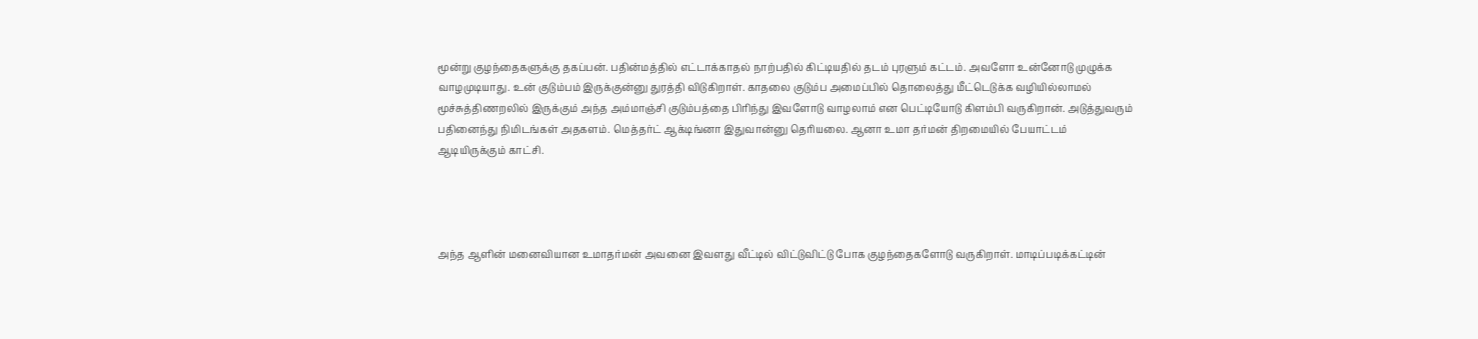மூன்று குழந்தைகளுக்கு தகப்பன். பதின்மத்தில் எட்டாக்காதல் நாற்பதில் கிட்டியதில் தடம் புரளும் கட்டம். அவளோ உன்னோடு முழுக்க வாழமுடியாது. உன் குடும்பம் இருக்குன்னு துரத்தி விடுகிறாள். காதலை குடும்ப அமைப்பில் தொலைத்து மீட்டெடுக்க வழியில்லாமல் மூச்சுத்திணறலில் இருக்கும் அந்த அம்மாஞ்சி குடும்பத்தை பிரிந்து இவளோடு வாழலாம் என பெட்டியோடு கிளம்பி வருகிறான். அடுத்துவரும் பதினைந்து நிமிடங்கள் அதகளம். மெத்தர்ட் ஆக்டிங்னா இதுவான்னு தெரியலை. ஆனா உமா தர்மன் திறமையில் பேயாட்டம் ஆடியிருக்கும் காட்சி.




அந்த ஆளின் மனைவியான உமாதர்மன் அவனை இவளது வீட்டில் விட்டுவிட்டு போக குழந்தைகளோடு வருகிறாள். மாடிப்படிக்கட்டின்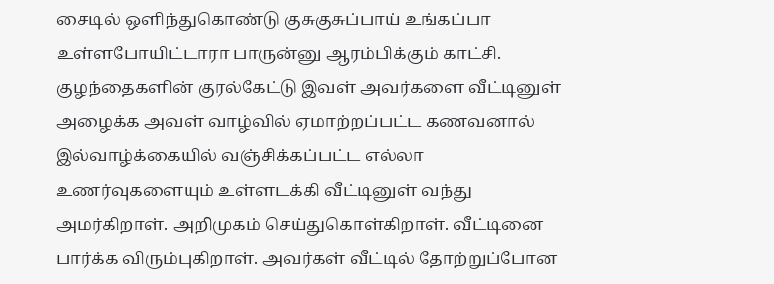சைடில் ஒளிந்துகொண்டு குசுகுசுப்பாய் உங்கப்பா உள்ளபோயிட்டாரா பாருன்னு ஆரம்பிக்கும் காட்சி. குழந்தைகளின் குரல்கேட்டு இவள் அவர்களை வீட்டினுள் அழைக்க அவள் வாழ்வில் ஏமாற்றப்பட்ட கணவனால் இல்வாழ்க்கையில் வஞ்சிக்கப்பட்ட எல்லா உணர்வுகளையும் உள்ளடக்கி வீட்டினுள் வந்து அமர்கிறாள். அறிமுகம் செய்துகொள்கிறாள். வீட்டினை பார்க்க விரும்புகிறாள். அவர்கள் வீட்டில் தோற்றுப்போன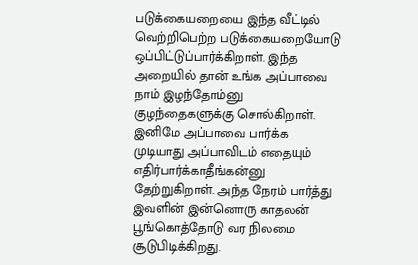படுக்கையறையை இந்த வீட்டில் வெற்றிபெற்ற படுக்கையறையோடு ஒப்பிட்டுப்பார்க்கிறாள். இந்த அறையில் தான் உங்க அப்பாவை நாம் இழந்தோம்னு குழந்தைகளுக்கு சொல்கிறாள். இனிமே அப்பாவை பார்க்க முடியாது அப்பாவிடம் எதையும் எதிர்பார்க்காதீங்கன்னு தேற்றுகிறாள். அந்த நேரம் பார்த்து இவளின் இன்னொரு காதலன் பூங்கொத்தோடு வர நிலமை சூடுபிடிக்கிறது.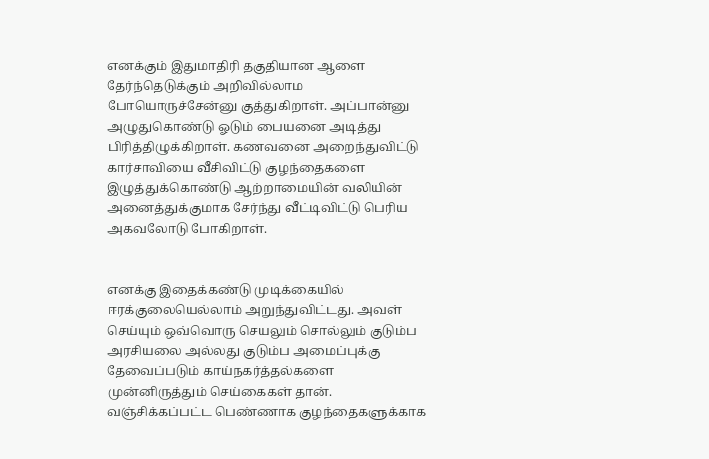எனக்கும் இதுமாதிரி தகுதியான ஆளை தேர்ந்தெடுக்கும் அறிவில்லாம போயொருச்சேன்னு குத்துகிறாள். அப்பான்னு அழுதுகொண்டு ஓடும் பையனை அடித்து பிரித்திழுக்கிறாள். கணவனை அறைந்துவிட்டு கார்சாவியை வீசிவிட்டு குழந்தைகளை இழுத்துக்கொண்டு ஆற்றாமையின் வலியின் அனைத்துக்குமாக சேர்ந்து வீட்டிவிட்டு பெரிய அகவலோடு போகிறாள்.


எனக்கு இதைக்கண்டு முடிக்கையில் ஈரக்குலையெல்லாம் அறுந்துவிட்டது. அவள் செய்யும் ஒவ்வொரு செயலும் சொல்லும் குடும்ப அரசியலை அல்லது குடும்ப அமைப்புக்கு தேவைப்படும் காய்நகர்த்தல்களை முன்னிருத்தும் செய்கைகள் தான். வஞ்சிக்கப்பட்ட பெண்ணாக குழந்தைகளுக்காக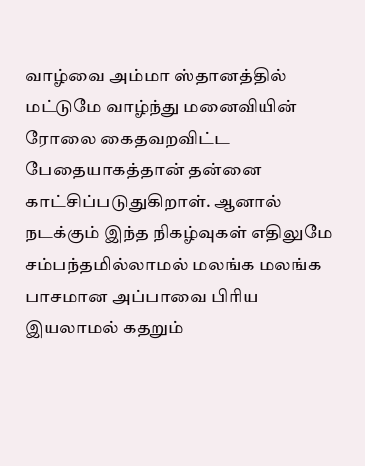வாழ்வை அம்மா ஸ்தானத்தில் மட்டுமே வாழ்ந்து மனைவியின் ரோலை கைதவறவிட்ட பேதையாகத்தான் தன்னை காட்சிப்படுதுகிறாள். ஆனால் நடக்கும் இந்த நிகழ்வுகள் எதிலுமே சம்பந்தமில்லாமல் மலங்க மலங்க பாசமான அப்பாவை பிரிய இயலாமல் கதறும்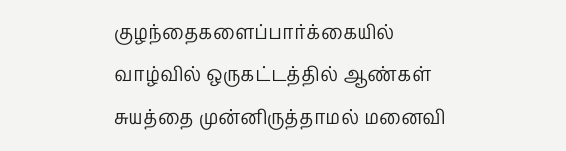குழந்தைகளைப்பார்க்கையில் வாழ்வில் ஒருகட்டத்தில் ஆண்கள் சுயத்தை முன்னிருத்தாமல் மனைவி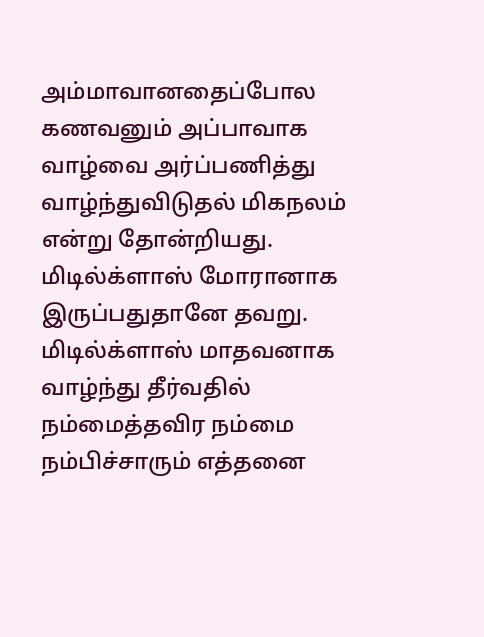அம்மாவானதைப்போல கணவனும் அப்பாவாக வாழ்வை அர்ப்பணித்து வாழ்ந்துவிடுதல் மிகநலம் என்று தோன்றியது. மிடில்க்ளாஸ் மோரானாக இருப்பதுதானே தவறு. மிடில்க்ளாஸ் மாதவனாக வாழ்ந்து தீர்வதில் நம்மைத்தவிர நம்மை நம்பிச்சாரும் எத்தனை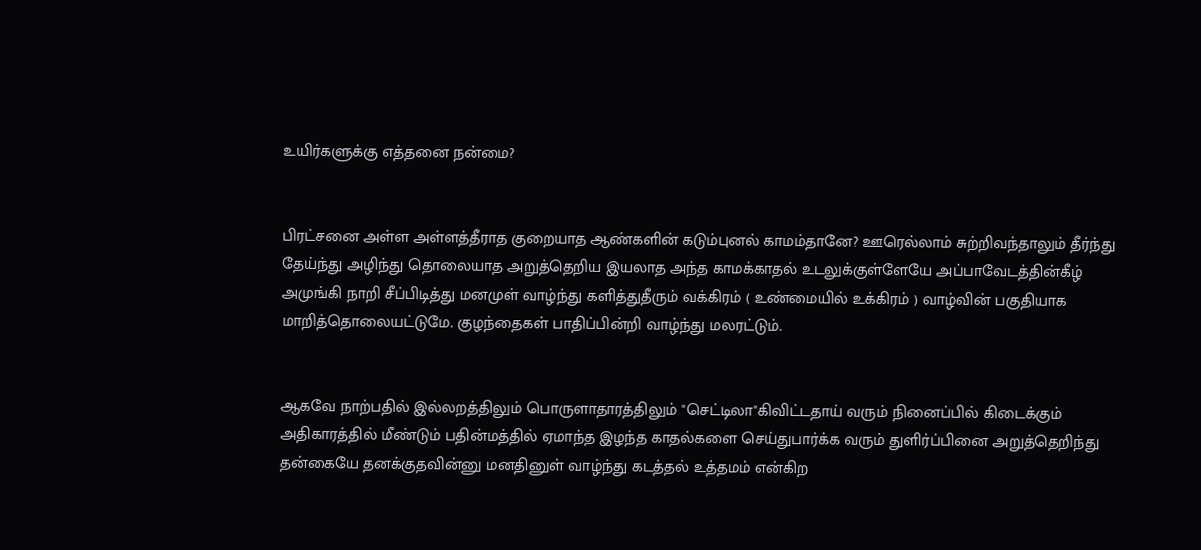உயிர்களுக்கு எத்தனை நன்மை?


பிரட்சனை அள்ள அள்ளத்தீராத குறையாத ஆண்களின் கடும்புனல் காமம்தானே? ஊரெல்லாம் சுற்றிவந்தாலும் தீர்ந்து தேய்ந்து அழிந்து தொலையாத அறுத்தெறிய இயலாத அந்த காமக்காதல் உடலுக்குள்ளேயே அப்பாவேடத்தின்கீழ் அமுங்கி நாறி சீப்பிடித்து மனமுள் வாழ்ந்து களித்துதீரும் வக்கிரம் ( உண்மையில் உக்கிரம் ) வாழ்வின் பகுதியாக மாறித்தொலையட்டுமே. குழந்தைகள் பாதிப்பின்றி வாழ்ந்து மலரட்டும்.


ஆகவே நாற்பதில் இல்லறத்திலும் பொருளாதாரத்திலும் "செட்டிலா"கிவிட்டதாய் வரும் நினைப்பில் கிடைக்கும் அதிகாரத்தில் மீண்டும் பதின்மத்தில் ஏமாந்த இழந்த காதல்களை செய்துபார்க்க வரும் துளிர்ப்பினை அறுத்தெறிந்து தன்கையே தனக்குதவின்னு மனதினுள் வாழ்ந்து கடத்தல் உத்தமம் என்கிற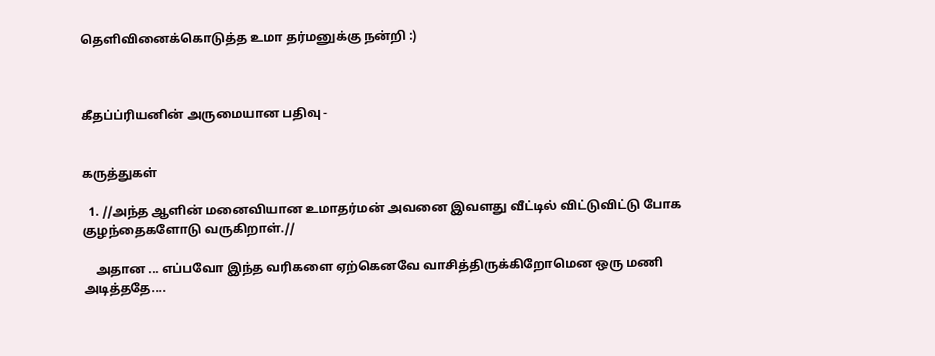தெளிவினைக்கொடுத்த உமா தர்மனுக்கு நன்றி :)



கீதப்ப்ரியனின் அருமையான பதிவு -


கருத்துகள்

  1. //அந்த ஆளின் மனைவியான உமாதர்மன் அவனை இவளது வீட்டில் விட்டுவிட்டு போக குழந்தைகளோடு வருகிறாள்.//

    அதான ... எப்பவோ இந்த வரிகளை ஏற்கெனவே வாசித்திருக்கிறோமென ஒரு மணி அடித்ததே....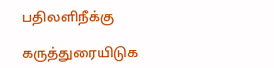பதிலளிநீக்கு

கருத்துரையிடுக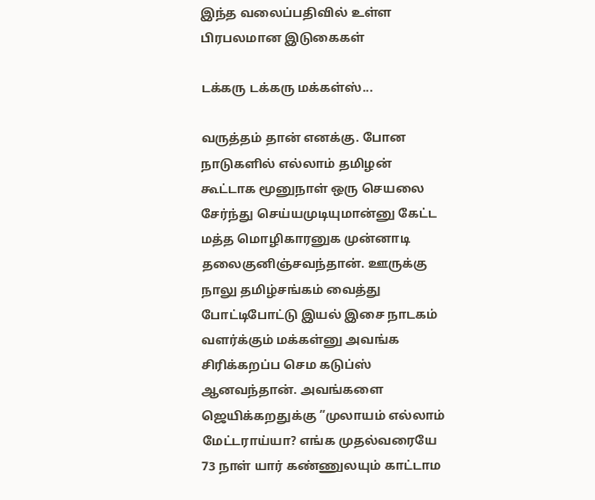இந்த வலைப்பதிவில் உள்ள பிரபலமான இடுகைகள்

டக்கரு டக்கரு மக்கள்ஸ்...

வருத்தம் தான் எனக்கு. போன நாடுகளில் எல்லாம் தமிழன் கூட்டாக மூனுநாள் ஒரு செயலை சேர்ந்து செய்யமுடியுமான்னு கேட்ட மத்த மொழிகாரனுக முன்னாடி தலைகுனிஞ்சவந்தான். ஊருக்கு நாலு தமிழ்சங்கம் வைத்து போட்டிபோட்டு இயல் இசை நாடகம் வளர்க்கும் மக்கள்னு அவங்க சிரிக்கறப்ப செம கடுப்ஸ் ஆனவந்தான். அவங்களை ஜெயிக்கறதுக்கு ”முலாயம் எல்லாம் மேட்டராய்யா? எங்க முதல்வரையே 73 நாள் யார் கண்ணுலயும் காட்டாம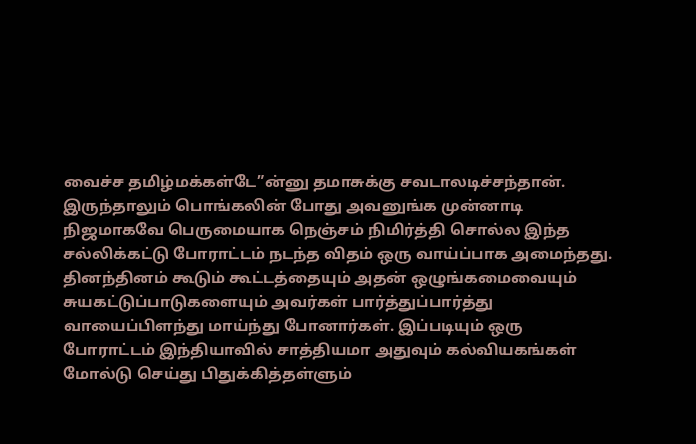வைச்ச தமிழ்மக்கள்டே”ன்னு தமாசுக்கு சவடாலடிச்சந்தான். இருந்தாலும் பொங்கலின் போது அவனுங்க முன்னாடி நிஜமாகவே பெருமையாக நெஞ்சம் நிமிர்த்தி சொல்ல இந்த சல்லிக்கட்டு போராட்டம் நடந்த விதம் ஒரு வாய்ப்பாக அமைந்தது. தினந்தினம் கூடும் கூட்டத்தையும் அதன் ஒழுங்கமைவையும் சுயகட்டுப்பாடுகளையும் அவர்கள் பார்த்துப்பார்த்து வாயைப்பிளந்து மாய்ந்து போனார்கள். இப்படியும் ஒரு போராட்டம் இந்தியாவில் சாத்தியமா அதுவும் கல்வியகங்கள் மோல்டு செய்து பிதுக்கித்தள்ளும்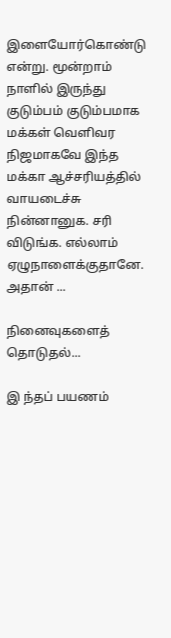இளையோர்கொண்டு என்று. மூன்றாம் நாளில் இருந்து குடும்பம் குடும்பமாக மக்கள் வெளிவர நிஜமாகவே இந்த மக்கா ஆச்சரியத்தில் வாயடைச்சு நின்னானுக. சரி விடுங்க. எல்லாம் ஏழுநாளைக்குதானே. அதான் ...

நினைவுகளைத் தொடுதல்...

இ ந்தப் பயணம்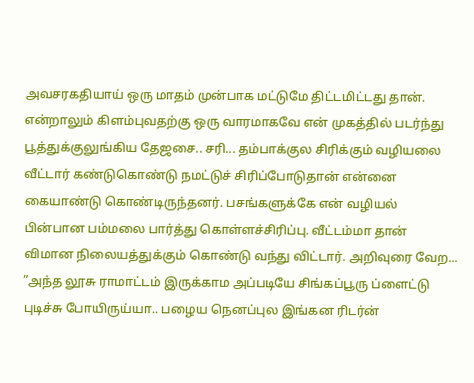அவசரகதியாய் ஒரு மாதம் முன்பாக மட்டுமே திட்டமிட்டது தான். என்றாலும் கிளம்புவதற்கு ஒரு வாரமாகவே என் முகத்தில் படர்ந்து பூத்துக்குலுங்கிய தேஜசை.. சரி... தம்பாக்குல சிரிக்கும் வழியலை வீட்டார் கண்டுகொண்டு நமட்டுச் சிரிப்போடுதான் என்னை கையாண்டு கொண்டிருந்தனர். பசங்களுக்கே என் வழியல் பின்பான பம்மலை பார்த்து கொள்ளச்சிரிப்பு. வீட்டம்மா தான் விமான நிலையத்துக்கும் கொண்டு வந்து விட்டார். அறிவுரை வேற... ”அந்த லூசு ராமாட்டம் இருக்காம அப்படியே சிங்கப்பூரு ப்ளைட்டு புடிச்சு போயிருய்யா.. பழைய நெனப்புல இங்கன ரிடர்ன்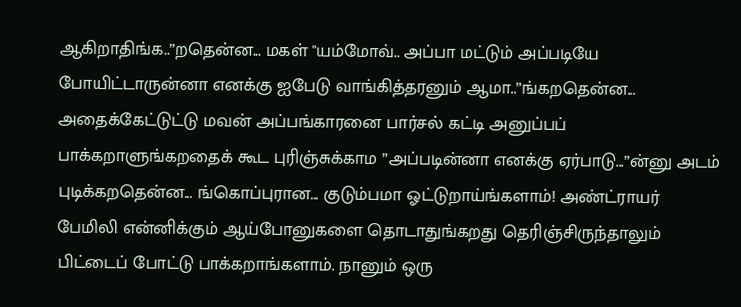ஆகிறாதிங்க..”றதென்ன... மகள் "யம்மோவ்.. அப்பா மட்டும் அப்படியே போயிட்டாருன்னா எனக்கு ஐபேடு வாங்கித்தரனும் ஆமா..”ங்கறதென்ன... அதைக்கேட்டுட்டு மவன் அப்பங்காரனை பார்சல் கட்டி அனுப்பப் பாக்கறாளுங்கறதைக் கூட புரிஞ்சுக்காம ”அப்படின்னா எனக்கு ஏர்பாடு...”ன்னு அடம் புடிக்கறதென்ன... ங்கொப்புரான... குடும்பமா ஓட்டுறாய்ங்களாம்! அண்ட்ராயர் பேமிலி என்னிக்கும் ஆய்போனுகளை தொடாதுங்கறது தெரிஞ்சிருந்தாலும் பிட்டைப் போட்டு பாக்கறாங்களாம். நானும் ஒரு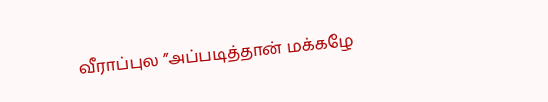வீராப்புல ”அப்படித்தான் மக்கழே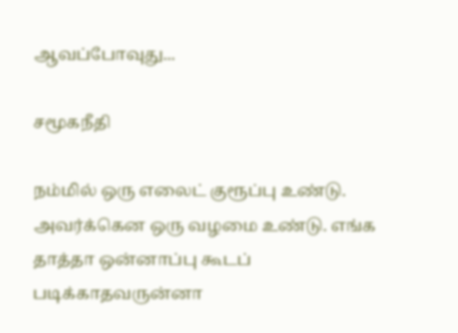ஆவப்போவுது...

சமூகநீதி

நம்மில் ஒரு எலைட் குரூப்பு உண்டு. அவர்க்கென ஒரு வழமை உண்டு. எங்க தாத்தா ஒன்னாப்பு கூடப் படிக்காதவருன்னா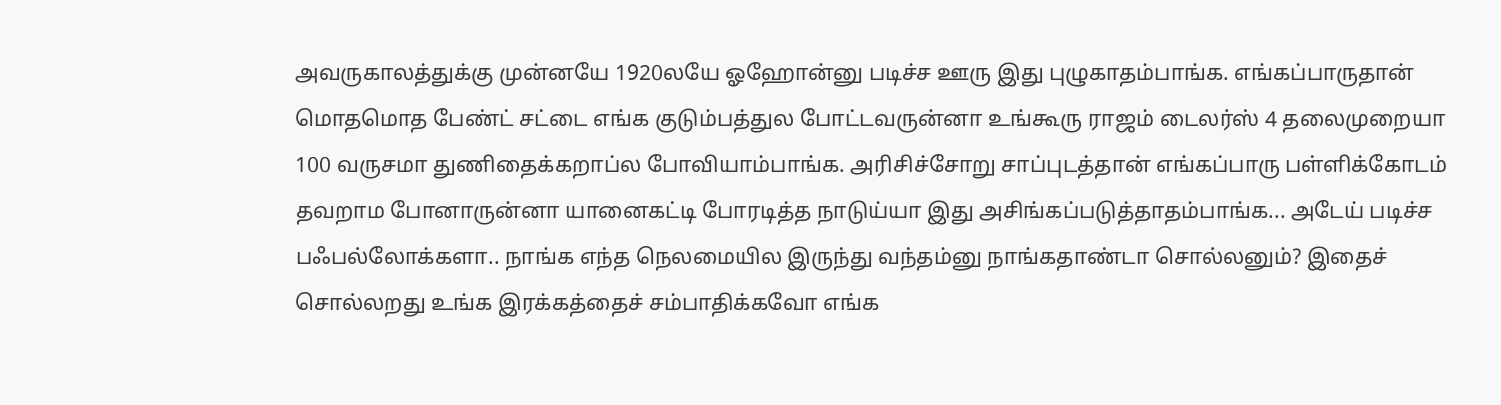அவருகாலத்துக்கு முன்னயே 1920லயே ஓஹோன்னு படிச்ச ஊரு இது புழுகாதம்பாங்க. எங்கப்பாருதான் மொதமொத பேண்ட் சட்டை எங்க குடும்பத்துல போட்டவருன்னா உங்கூரு ராஜம் டைலர்ஸ் 4 தலைமுறையா 100 வருசமா துணிதைக்கறாப்ல போவியாம்பாங்க. அரிசிச்சோறு சாப்புடத்தான் எங்கப்பாரு பள்ளிக்கோடம் தவறாம போனாருன்னா யானைகட்டி போரடித்த நாடுய்யா இது அசிங்கப்படுத்தாதம்பாங்க... அடேய் படிச்ச பஃபல்லோக்களா.. நாங்க எந்த நெலமையில இருந்து வந்தம்னு நாங்கதாண்டா சொல்லனும்? இதைச் சொல்லறது உங்க இரக்கத்தைச் சம்பாதிக்கவோ எங்க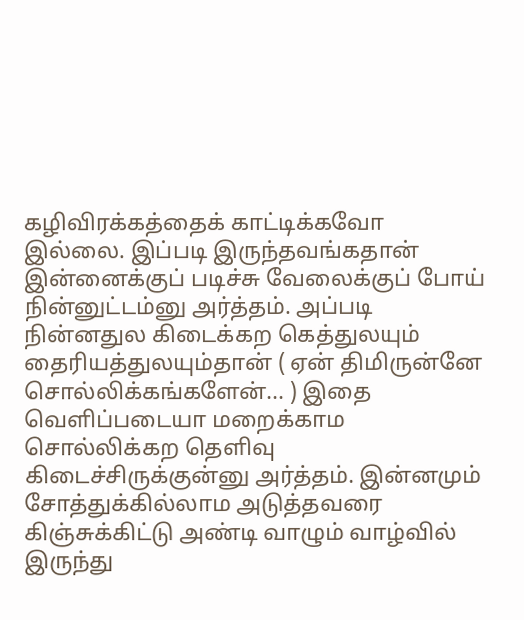கழிவிரக்கத்தைக் காட்டிக்கவோ இல்லை. இப்படி இருந்தவங்கதான் இன்னைக்குப் படிச்சு வேலைக்குப் போய் நின்னுட்டம்னு அர்த்தம். அப்படி நின்னதுல கிடைக்கற கெத்துலயும் தைரியத்துலயும்தான் ( ஏன் திமிருன்னே சொல்லிக்கங்களேன்... ) இதை வெளிப்படையா மறைக்காம சொல்லிக்கற தெளிவு கிடைச்சிருக்குன்னு அர்த்தம். இன்னமும் சோத்துக்கில்லாம அடுத்தவரை கிஞ்சுக்கிட்டு அண்டி வாழும் வாழ்வில் இருந்து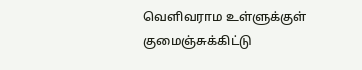வெளிவராம உள்ளுக்குள் குமைஞ்சுக்கிட்டு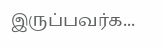இருப்பவர்க...